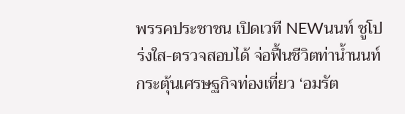พรรคประชาชน เปิดเวที NEWนนท์ ชูโปร่งใส-ตรวจสอบได้ จ่อฟื้นชีวิตท่าน้ำนนท์ กระตุ้นเศรษฐกิจท่องเที่ยว ‘อมรัต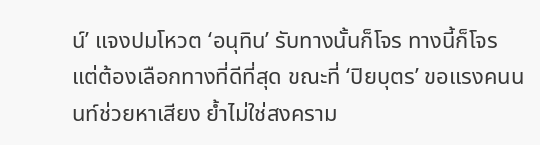น์’ แจงปมโหวต ‘อนุทิน’ รับทางนั้นก็โจร ทางนี้ก็โจร แต่ต้องเลือกทางที่ดีที่สุด ขณะที่ ‘ปิยบุตร’ ขอแรงคนนนท์ช่วยหาเสียง ย้ำไม่ใช่สงคราม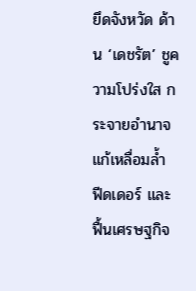ยึดจังหวัด ด้าน ‘เดชรัต’ ชูความโปร่งใส กระจายอำนาจ แก้เหลื่อมล้ำ ฟีดเดอร์ และฟื้นเศรษฐกิจ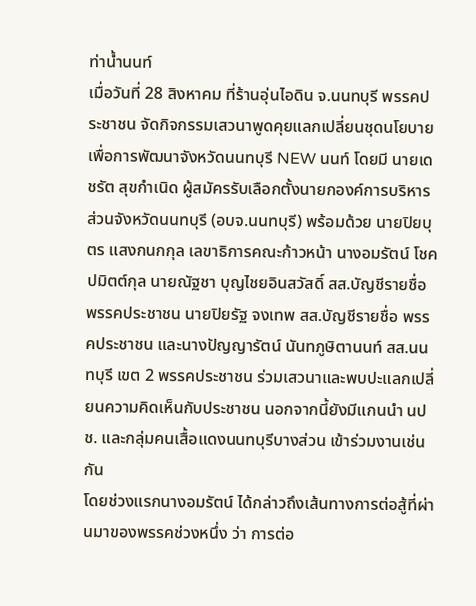ท่าน้ำนนท์
เมื่อวันที่ 28 สิงหาคม ที่ร้านอุ่นไอดิน จ.นนทบุรี พรรคประชาชน จัดกิจกรรมเสวนาพูดคุยแลกเปลี่ยนชุดนโยบายเพื่อการพัฒนาจังหวัดนนทบุรี NEW นนท์ โดยมี นายเดชรัต สุขกำเนิด ผู้สมัครรับเลือกตั้งนายกองค์การบริหารส่วนจังหวัดนนทบุรี (อบจ.นนทบุรี) พร้อมด้วย นายปิยบุตร แสงกนกกุล เลขาธิการคณะก้าวหน้า นางอมรัตน์ โชคปมิตต์กุล นายณัฐชา บุญไชยอินสวัสดิ์ สส.บัญชีรายชื่อ พรรคประชาชน นายปิยรัฐ จงเทพ สส.บัญชีรายชื่อ พรรคประชาชน และนางปัญญารัตน์ นันทภูษิตานนท์ สส.นนทบุรี เขต 2 พรรคประชาชน ร่วมเสวนาและพบปะแลกเปลี่ยนความคิดเห็นกับประชาชน นอกจากนี้ยังมีแกนนำ นปช. และกลุ่มคนเสื้อแดงนนทบุรีบางส่วน เข้าร่วมงานเช่นกัน
โดยช่วงแรกนางอมรัตน์ ได้กล่าวถึงเส้นทางการต่อสู้ที่ผ่านมาของพรรคช่วงหนึ่ง ว่า การต่อ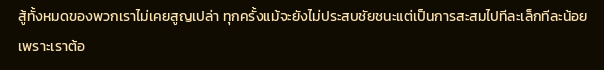สู้ทั้งหมดของพวกเราไม่เคยสูญเปล่า ทุกครั้งแม้จะยังไม่ประสบชัยชนะแต่เป็นการสะสมไปทีละเล็กทีละน้อย เพราะเราต้อ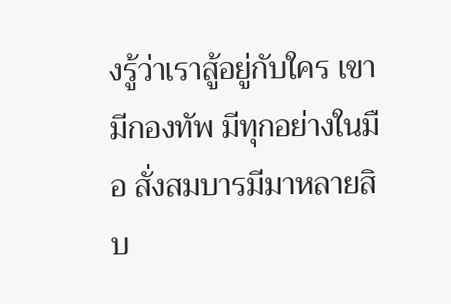งรู้ว่าเราสู้อยู่กับใคร เขามีกองทัพ มีทุกอย่างในมือ สั่งสมบารมีมาหลายสิบ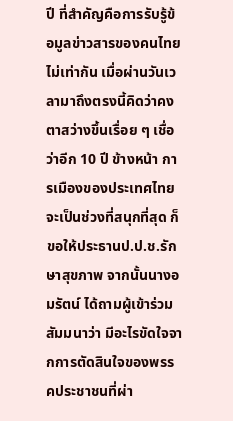ปี ที่สำคัญคือการรับรู้ข้อมูลข่าวสารของคนไทยไม่เท่ากัน เมื่อผ่านวันเวลามาถึงตรงนี้คิดว่าคงตาสว่างขึ้นเรื่อย ๆ เชื่อว่าอีก 10 ปี ข้างหน้า การเมืองของประเทศไทยจะเป็นช่วงที่สนุกที่สุด ก็ขอให้ประธานป.ป.ช.รักษาสุขภาพ จากนั้นนางอมรัตน์ ได้ถามผู้เข้าร่วมสัมมนาว่า มีอะไรขัดใจจากการตัดสินใจของพรรคประชาชนที่ผ่า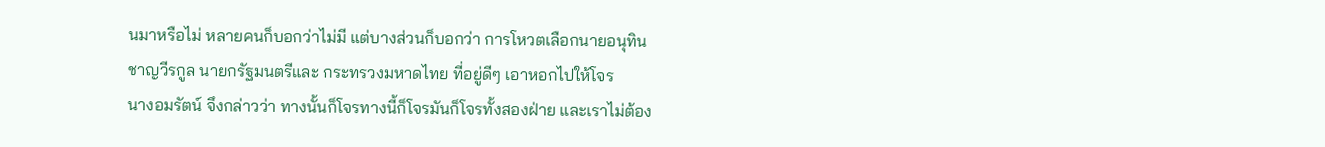นมาหรือไม่ หลายคนก็บอกว่าไม่มี แต่บางส่วนก็บอกว่า การโหวตเลือกนายอนุทิน ชาญวีรกูล นายกรัฐมนตรีและ กระทรวงมหาดไทย ที่อยู่ดีๆ เอาหอกไปให้โจร
นางอมรัตน์ จึงกล่าวว่า ทางนั้นก็โจรทางนี้ก็โจรมันก็โจรทั้งสองฝ่าย และเราไม่ต้อง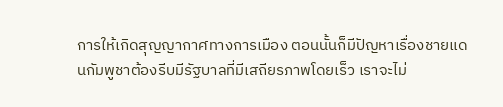การให้เกิดสุญญากาศทางการเมือง ตอนนั้นก็มีปัญหาเรื่องชายแดนกัมพูชาต้องรีบมีรัฐบาลที่มีเสถียรภาพโดยเร็ว เราจะไม่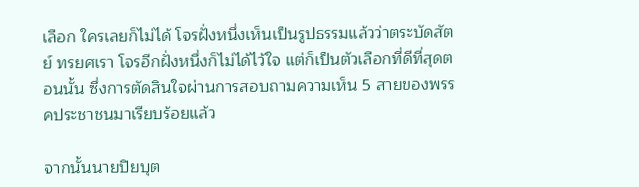เลือก ใครเลยก็ไม่ได้ โจรฝั่งหนึ่งเห็นเป็นรูปธรรมแล้วว่าตระบัดสัตย์ ทรยศเรา โจรอีกฝั่งหนึ่งก็ไม่ได้ไว้ใจ แต่ก็เป็นตัวเลือกที่ดีที่สุดตอนนั้น ซึ่งการตัดสินใจผ่านการสอบถามความเห็น 5 สายของพรรคประชาชนมาเรียบร้อยแล้ว

จากนั้นนายปิยบุต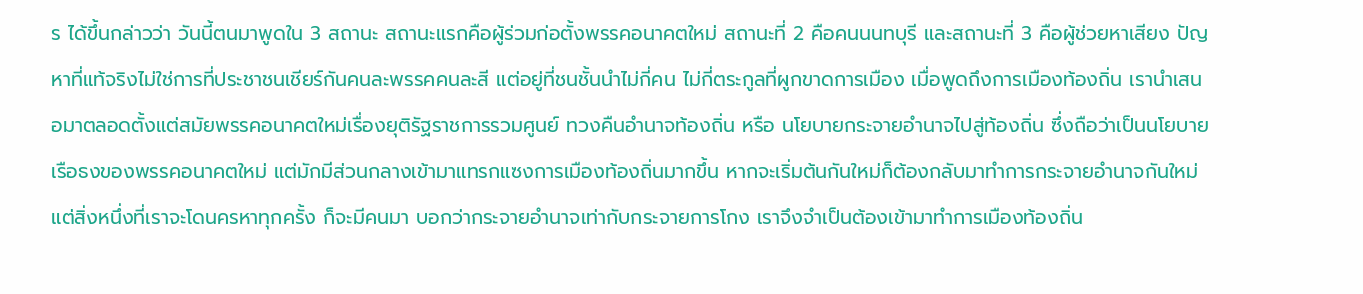ร ได้ขึ้นกล่าวว่า วันนี้ตนมาพูดใน 3 สถานะ สถานะแรกคือผู้ร่วมก่อตั้งพรรคอนาคตใหม่ สถานะที่ 2 คือคนนนทบุรี และสถานะที่ 3 คือผู้ช่วยหาเสียง ปัญหาที่แท้จริงไม่ใช่การที่ประชาชนเชียร์กันคนละพรรคคนละสี แต่อยู่ที่ชนชั้นนำไม่กี่คน ไม่กี่ตระกูลที่ผูกขาดการเมือง เมื่อพูดถึงการเมืองท้องถิ่น เรานำเสนอมาตลอดตั้งแต่สมัยพรรคอนาคตใหม่เรื่องยุติรัฐราชการรวมศูนย์ ทวงคืนอำนาจท้องถิ่น หรือ นโยบายกระจายอำนาจไปสู่ท้องถิ่น ซึ่งถือว่าเป็นนโยบายเรือธงของพรรคอนาคตใหม่ แต่มักมีส่วนกลางเข้ามาแทรกแซงการเมืองท้องถิ่นมากขึ้น หากจะเริ่มต้นกันใหม่ก็ต้องกลับมาทำการกระจายอำนาจกันใหม่ แต่สิ่งหนึ่งที่เราจะโดนครหาทุกครั้ง ก็จะมีคนมา บอกว่ากระจายอำนาจเท่ากับกระจายการโกง เราจึงจำเป็นต้องเข้ามาทำการเมืองท้องถิ่น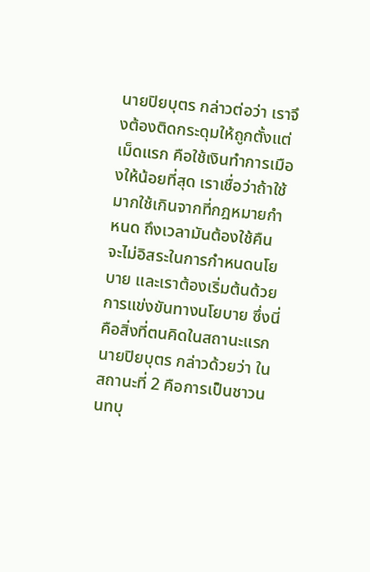นายปิยบุตร กล่าวต่อว่า เราจึงต้องติดกระดุมให้ถูกตั้งแต่เม็ดแรก คือใช้เงินทำการเมืองให้น้อยที่สุด เราเชื่อว่าถ้าใช้มากใช้เกินจากที่กฎหมายกำหนด ถึงเวลามันต้องใช้คืน จะไม่อิสระในการกำหนดนโยบาย และเราต้องเริ่มต้นด้วยการแข่งขันทางนโยบาย ซึ่งนี่คือสิ่งที่ตนคิดในสถานะแรก
นายปิยบุตร กล่าวด้วยว่า ในสถานะที่ 2 คือการเป็นชาวนนทบุ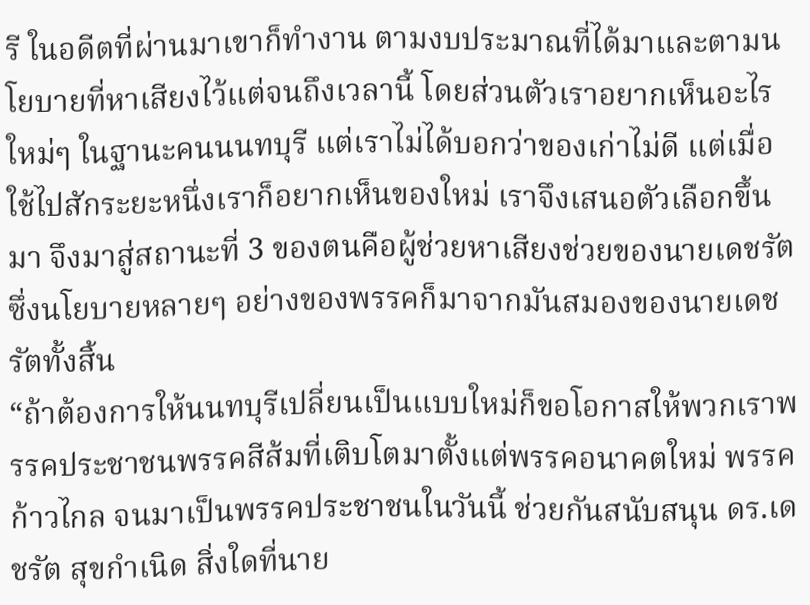รี ในอดีตที่ผ่านมาเขาก็ทำงาน ตามงบประมาณที่ได้มาและตามนโยบายที่หาเสียงไว้แต่จนถึงเวลานี้ โดยส่วนตัวเราอยากเห็นอะไรใหม่ๆ ในฐานะคนนนทบุรี แต่เราไม่ได้บอกว่าของเก่าไม่ดี แต่เมื่อใช้ไปสักระยะหนึ่งเราก็อยากเห็นของใหม่ เราจึงเสนอตัวเลือกขึ้นมา จึงมาสู่สถานะที่ 3 ของตนคือผู้ช่วยหาเสียงช่วยของนายเดชรัต ซึ่งนโยบายหลายๆ อย่างของพรรคก็มาจากมันสมองของนายเดชรัตทั้งสิ้น
“ถ้าต้องการให้นนทบุรีเปลี่ยนเป็นแบบใหม่ก็ขอโอกาสให้พวกเราพรรคประชาชนพรรคสีส้มที่เติบโตมาตั้งแต่พรรคอนาคตใหม่ พรรคก้าวไกล จนมาเป็นพรรคประชาชนในวันนี้ ช่วยกันสนับสนุน ดร.เดชรัต สุขกำเนิด สิ่งใดที่นาย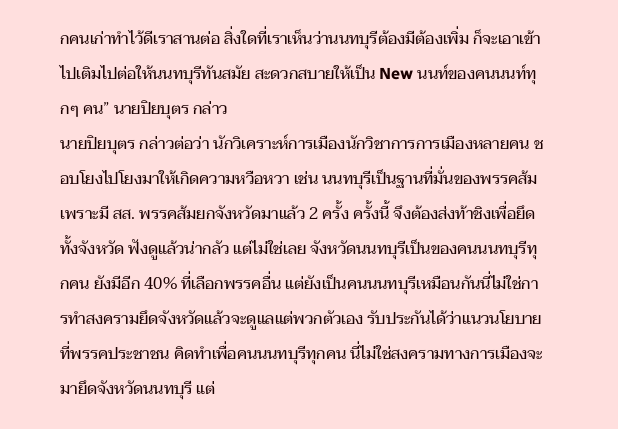กคนเก่าทำไว้ดีเราสานต่อ สิ่งใดที่เราเห็นว่านนทบุรีต้องมีต้องเพิ่ม ก็จะเอาเข้าไปเติมไปต่อให้นนทบุรีทันสมัย สะดวกสบายให้เป็น New นนท์ของคนนนท์ทุกๆ คน” นายปิยบุตร กล่าว
นายปิยบุตร กล่าวต่อว่า นักวิเคราะห์การเมืองนักวิชาการการเมืองหลายคน ชอบโยงไปโยงมาให้เกิดความหวือหวา เช่น นนทบุรีเป็นฐานที่มั่นของพรรคส้ม เพราะมี สส. พรรคส้มยกจังหวัดมาแล้ว 2 ครั้ง ครั้งนี้ จึงต้องส่งท้าชิงเพื่อยึดทั้งจังหวัด ฟังดูแล้วน่ากลัว แต่ไม่ใช่เลย จังหวัดนนทบุรีเป็นของคนนนทบุรีทุกคน ยังมีอีก 40% ที่เลือกพรรคอื่น แต่ยังเป็นคนนนทบุรีเหมือนกันนี่ไม่ใช่การทำสงครามยึดจังหวัดแล้วจะดูแลแต่พวกตัวเอง รับประกันได้ว่าแนวนโยบายที่พรรคประชาชน คิดทำเพื่อคนนนทบุรีทุกคน นี่ไม่ใช่สงครามทางการเมืองจะมายึดจังหวัดนนทบุรี แต่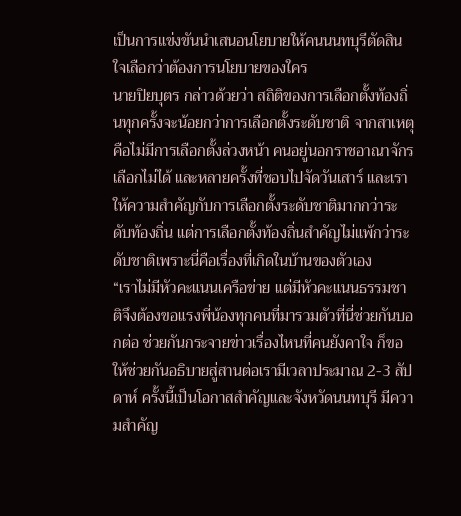เป็นการแข่งขันนำเสนอนโยบายให้คนนนทบุรีตัดสินใจเลือกว่าต้องการนโยบายของใคร
นายปิยบุตร กล่าวด้วยว่า สถิติของการเลือกตั้งท้องถิ่นทุกครั้งจะน้อยกว่าการเลือกตั้งระดับชาติ จากสาเหตุคือไม่มีการเลือกตั้งล่วงหน้า คนอยู่นอกราชอาณาจักรเลือกไม่ได้ และหลายครั้งที่ชอบไปจัดวันเสาร์ และเราให้ความสำคัญกับการเลือกตั้งระดับชาติมากกว่าระดับท้องถิ่น แต่การเลือกตั้งท้องถิ่นสำคัญไม่แพ้กว่าระดับชาติเพราะนี่คือเรื่องที่เกิดในบ้านของตัวเอง
“เราไม่มีหัวคะแนนเครือข่าย แต่มีหัวคะแนนธรรมชาติจึงต้องขอแรงพี่น้องทุกคนที่มารวมตัวที่นี่ช่วยกันบอกต่อ ช่วยกันกระจายข่าวเรื่องไหนที่คนยังคาใจ ก็ขอให้ช่วยกันอธิบายสู่สานต่อเรามีเวลาประมาณ 2-3 สัปดาห์ ครั้งนี้เป็นโอกาสสำคัญและจังหวัดนนทบุรี มีความสำคัญ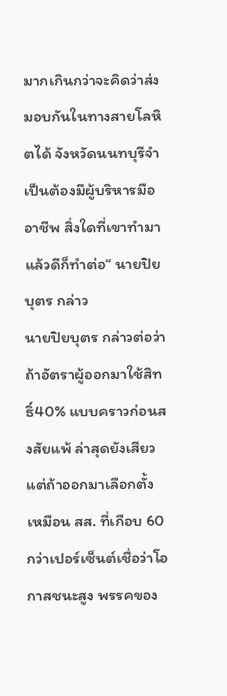มากเกินกว่าจะคิดว่าส่งมอบกันในทางสายโลหิตได้ จังหวัดนนทบุรีจำเป็นต้องมีผู้บริหารมืออาชีพ สิ่งใดที่เขาทำมาแล้วดีก็ทำต่อ“ นายปิยบุตร กล่าว
นายปิยบุตร กล่าวต่อว่า ถ้าอัตราผู้ออกมาใช้สิทธิ์40% แบบคราวก่อนสงสัยแพ้ ล่าสุดยังเสียวแต่ถ้าออกมาเลือกตั้งเหมือน สส. ที่เกือบ 60 กว่าเปอร์เซ็นต์เชื่อว่าโอกาสชนะสูง พรรคของ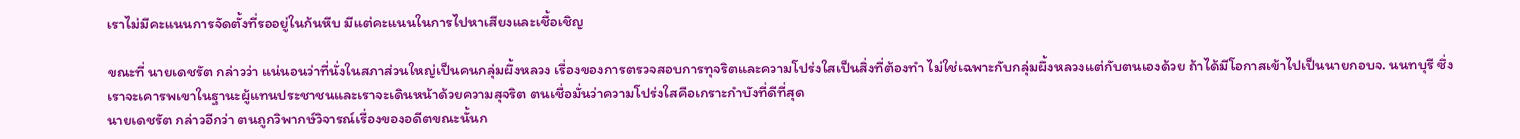เราไม่มีคะแนนการจัดตั้งที่รออยู่ในก้นหีบ มีแต่คะแนนในการไปหาเสียงและเชื้อเชิญ

ขณะที่ นายเดชรัต กล่าวว่า แน่นอนว่าที่นั่งในสภาส่วนใหญ่เป็นคนกลุ่มผึ้งหลวง เรื่องของการตรวจสอบการทุจริตและความโปร่งใสเป็นสิ่งที่ต้องทำ ไม่ใช่เฉพาะกับกลุ่มผึ้งหลวงแต่กับตนเองด้วย ถ้าได้มีโอกาสเข้าไปเป็นนายกอบจ. นนทบุรี ซึ่งเราจะเคารพเขาในฐานะผู้แทนประชาชนและเราจะเดินหน้าด้วยความสุจริต ตนเชื่อมั่นว่าความโปร่งใสคือเกราะกำบังที่ดีที่สุด
นายเดชรัต กล่าวอีกว่า ตนถูกวิพากษ์วิจารณ์เรื่องของอดีตขณะนั้นก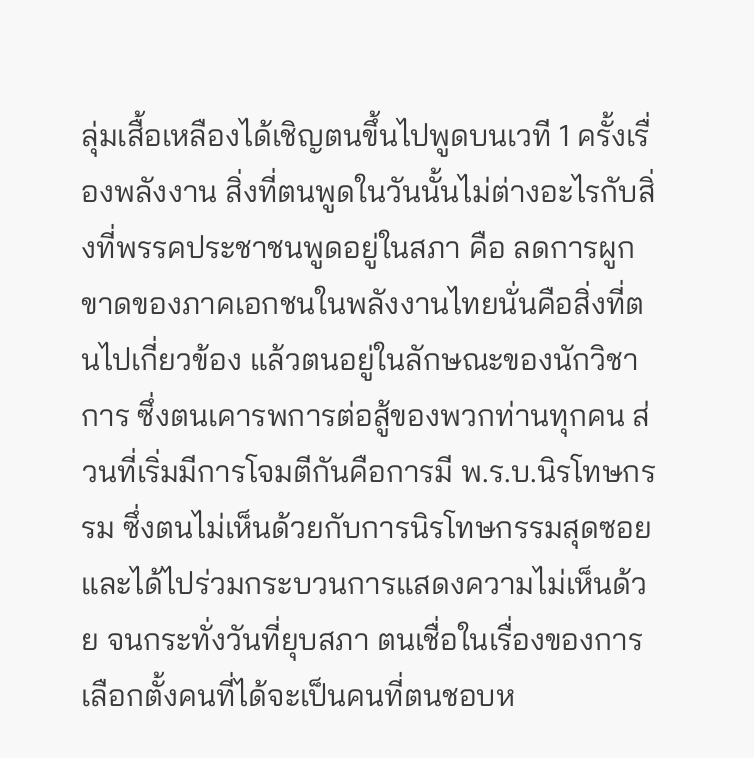ลุ่มเสื้อเหลืองได้เชิญตนขึ้นไปพูดบนเวที 1 ครั้งเรื่องพลังงาน สิ่งที่ตนพูดในวันนั้นไม่ต่างอะไรกับสิ่งที่พรรคประชาชนพูดอยู่ในสภา คือ ลดการผูกขาดของภาคเอกชนในพลังงานไทยนั่นคือสิ่งที่ตนไปเกี่ยวข้อง แล้วตนอยู่ในลักษณะของนักวิชาการ ซึ่งตนเคารพการต่อสู้ของพวกท่านทุกคน ส่วนที่เริ่มมีการโจมตีกันคือการมี พ.ร.บ.นิรโทษกรรม ซึ่งตนไม่เห็นด้วยกับการนิรโทษกรรมสุดซอย และได้ไปร่วมกระบวนการแสดงความไม่เห็นด้วย จนกระทั่งวันที่ยุบสภา ตนเชื่อในเรื่องของการเลือกตั้งคนที่ได้จะเป็นคนที่ตนชอบห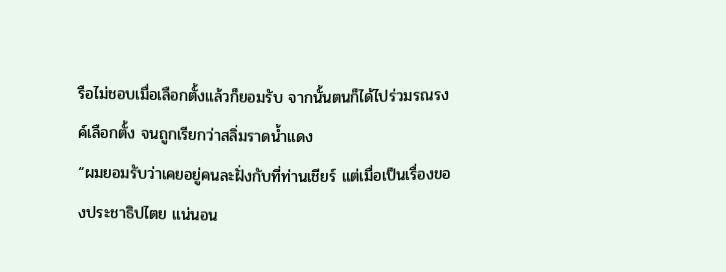รือไม่ชอบเมื่อเลือกตั้งแล้วก็ยอมรับ จากนั้นตนก็ได้ไปร่วมรณรงค์เลือกตั้ง จนถูกเรียกว่าสลิ่มราดน้ำแดง
“ผมยอมรับว่าเคยอยู่คนละฝั่งกับที่ท่านเชียร์ แต่เมื่อเป็นเรื่องของประชาธิปไตย แน่นอน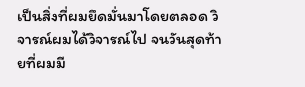เป็นสิ่งที่ผมยึดมั่นมาโดยตลอด วิจารณ์ผมได้วิจารณ์ไป จนวันสุดท้ายที่ผมมี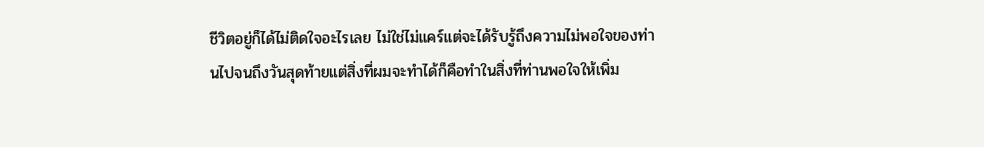ชีวิตอยู่ก็ได้ไม่ติดใจอะไรเลย ไม่ใช่ไม่แคร์แต่จะได้รับรู้ถึงความไม่พอใจของท่านไปจนถึงวันสุดท้ายแต่สิ่งที่ผมจะทำได้ก็คือทำในสิ่งที่ท่านพอใจให้เพิ่ม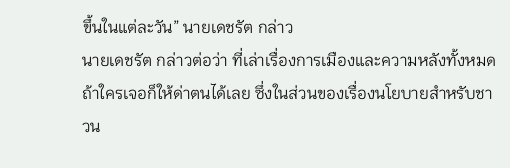ขึ้นในแต่ละวัน” นายเดชรัต กล่าว
นายเดชรัต กล่าวต่อว่า ที่เล่าเรื่องการเมืองและความหลังทั้งหมดถ้าใครเจอก็ให้ด่าตนได้เลย ซึ่งในส่วนของเรื่องนโยบายสำหรับชาวน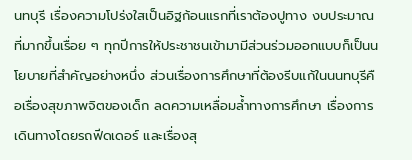นทบุรี เรื่องความโปร่งใสเป็นอิฐก้อนแรกที่เราต้องปูทาง งบประมาณที่มากขึ้นเรื่อย ๆ ทุกปีการให้ประชาชนเข้ามามีส่วนร่วมออกแบบก็เป็นนโยบายที่สำคัญอย่างหนึ่ง ส่วนเรื่องการศึกษาที่ต้องรีบแก้ในนนทบุรีคือเรื่องสุขภาพจิตของเด็ก ลดความเหลื่อมล้ำทางการศึกษา เรื่องการเดินทางโดยรถฟีดเดอร์ และเรื่องสุ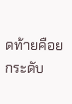ดท้ายคือยกระดับ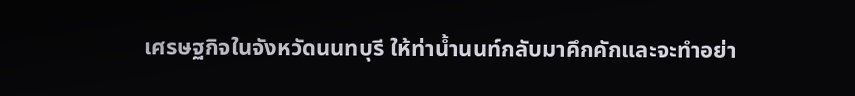เศรษฐกิจในจังหวัดนนทบุรี ให้ท่าน้ำนนท์กลับมาคึกคักและจะทำอย่า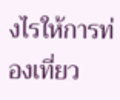งไรให้การท่องเที่ยว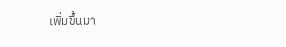เพิ่มขึ้นมา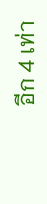อีก 4 เท่า